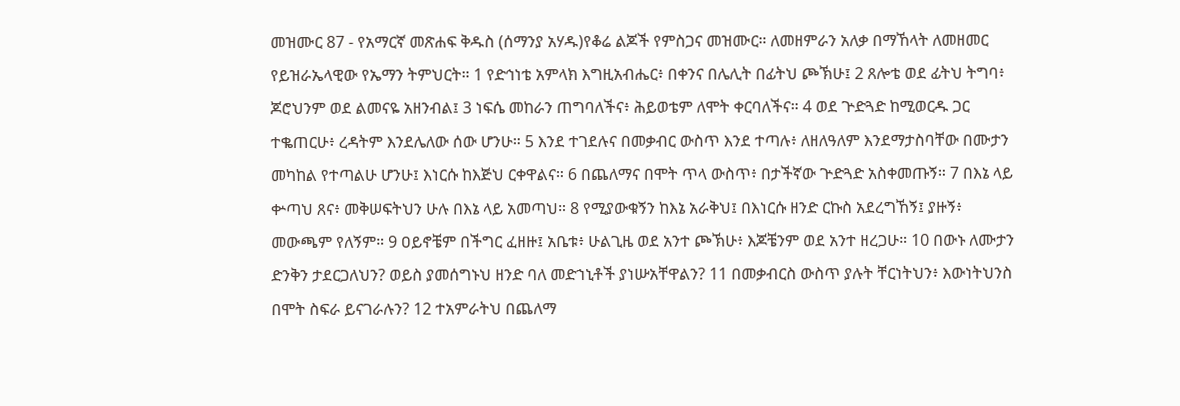መዝሙር 87 - የአማርኛ መጽሐፍ ቅዱስ (ሰማንያ አሃዱ)የቆሬ ልጆች የምስጋና መዝሙር። ለመዘምራን አለቃ በማኸላት ለመዘመር የይዝራኤላዊው የኤማን ትምህርት። 1 የድኅነቴ አምላክ እግዚአብሔር፥ በቀንና በሌሊት በፊትህ ጮኽሁ፤ 2 ጸሎቴ ወደ ፊትህ ትግባ፥ ጆሮህንም ወደ ልመናዬ አዘንብል፤ 3 ነፍሴ መከራን ጠግባለችና፥ ሕይወቴም ለሞት ቀርባለችና። 4 ወደ ጕድጓድ ከሚወርዱ ጋር ተቈጠርሁ፥ ረዳትም እንደሌለው ሰው ሆንሁ። 5 እንደ ተገደሉና በመቃብር ውስጥ እንደ ተጣሉ፥ ለዘለዓለም እንደማታስባቸው በሙታን መካከል የተጣልሁ ሆንሁ፤ እነርሱ ከእጅህ ርቀዋልና። 6 በጨለማና በሞት ጥላ ውስጥ፥ በታችኛው ጕድጓድ አስቀመጡኝ። 7 በእኔ ላይ ቍጣህ ጸና፥ መቅሠፍትህን ሁሉ በእኔ ላይ አመጣህ። 8 የሚያውቁኝን ከእኔ አራቅህ፤ በእነርሱ ዘንድ ርኩስ አደረግኸኝ፤ ያዙኝ፥ መውጫም የለኝም። 9 ዐይኖቼም በችግር ፈዘዙ፤ አቤቱ፥ ሁልጊዜ ወደ አንተ ጮኽሁ፥ እጆቼንም ወደ አንተ ዘረጋሁ። 10 በውኑ ለሙታን ድንቅን ታደርጋለህን? ወይስ ያመሰግኑህ ዘንድ ባለ መድኀኒቶች ያነሡአቸዋልን? 11 በመቃብርስ ውስጥ ያሉት ቸርነትህን፥ እውነትህንስ በሞት ስፍራ ይናገራሉን? 12 ተአምራትህ በጨለማ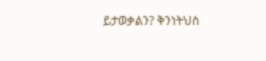ይታወቃልን? ቅንነትህስ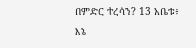በምድር ተረሳን? 13 አቤቱ፥ እኔ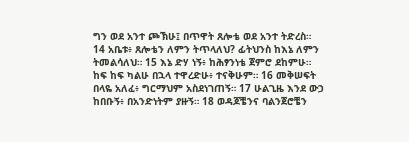ግን ወደ አንተ ጮኽሁ፤ በጥዋት ጸሎቴ ወደ አንተ ትድረስ። 14 አቤቱ፥ ጸሎቴን ለምን ትጥላለህ? ፊትህንስ ከእኔ ለምን ትመልሳለህ። 15 እኔ ድሃ ነኝ፥ ከሕፃንነቴ ጀምሮ ደከምሁ። ከፍ ከፍ ካልሁ በኋላ ተዋረድሁ፥ ተናቅሁም። 16 መቅሠፍት በላዬ አለፈ፥ ግርማህም አስደነገጠኝ። 17 ሁልጊዜ እንደ ውኃ ከበቡኝ፥ በአንድነትም ያዙኝ። 18 ወዳጆቼንና ባልንጀሮቼን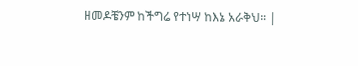ዘመዶቼንም ከችግሬ የተነሣ ከእኔ አራቅህ። |